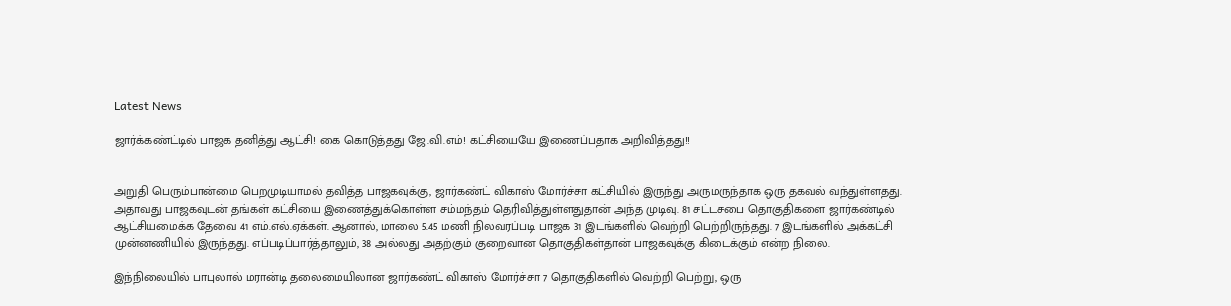Latest News

ஜார்க்கண்ட்டில் பாஜக தனித்து ஆட்சி! கை கொடுத்தது ஜே.வி.எம்! கட்சியையே இணைப்பதாக அறிவித்தது!!


அறுதி பெரும்பான்மை பெறமுடியாமல் தவித்த பாஜகவுக்கு, ஜார்கண்ட் விகாஸ் மோர்ச்சா கட்சியில் இருந்து அருமருந்தாக ஒரு தகவல் வந்துள்ளதது. அதாவது பாஜகவுடன் தங்கள் கட்சியை இணைத்துக்கொள்ள சம்மந்தம் தெரிவித்துள்ளதுதான் அந்த முடிவு. 81 சட்டசபை தொகுதிகளை ஜார்கண்டில் ஆட்சியமைக்க தேவை 41 எம்.எல்.ஏக்கள். ஆனால், மாலை 5.45 மணி நிலவரப்படி பாஜக 31 இடங்களில் வெற்றி பெற்றிருந்தது. 7 இடங்களில் அக்கட்சி முன்னணியில் இருந்தது. எப்படிப்பார்த்தாலும், 38 அல்லது அதற்கும் குறைவான தொகுதிகள்தான் பாஜகவுக்கு கிடைக்கும் என்ற நிலை.

இந்நிலையில் பாபுலால் மரான்டி தலைமையிலான ஜார்கண்ட் விகாஸ் மோர்ச்சா 7 தொகுதிகளில் வெற்றி பெற்று, ஒரு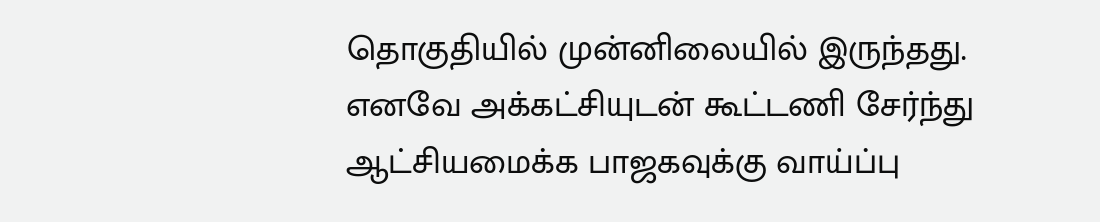தொகுதியில் முன்னிலையில் இருந்தது. எனவே அக்கட்சியுடன் கூட்டணி சேர்ந்து ஆட்சியமைக்க பாஜகவுக்கு வாய்ப்பு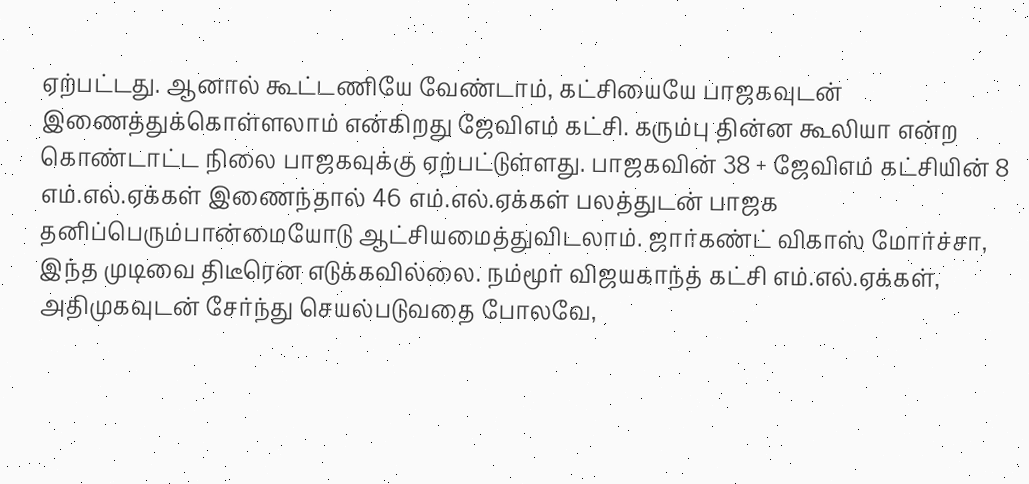ஏற்பட்டது. ஆனால் கூட்டணியே வேண்டாம், கட்சியையே பாஜகவுடன் இணைத்துக்கொள்ளலாம் என்கிறது ஜேவிஎம் கட்சி. கரும்பு தின்ன கூலியா என்ற கொண்டாட்ட நிலை பாஜகவுக்கு ஏற்பட்டுள்ளது. பாஜகவின் 38 + ஜேவிஎம் கட்சியின் 8 எம்.எல்.ஏக்கள் இணைந்தால் 46 எம்.எல்.ஏக்கள் பலத்துடன் பாஜக தனிப்பெரும்பான்மையோடு ஆட்சியமைத்துவிடலாம். ஜார்கண்ட் விகாஸ் மோர்ச்சா, இந்த முடிவை திடீரென எடுக்கவில்லை. நம்மூர் விஜயகாந்த் கட்சி எம்.எல்.ஏக்கள், அதிமுகவுடன் சேர்ந்து செயல்படுவதை போலவே,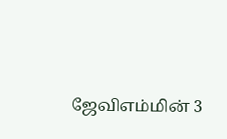ஜேவிஎம்மின் 3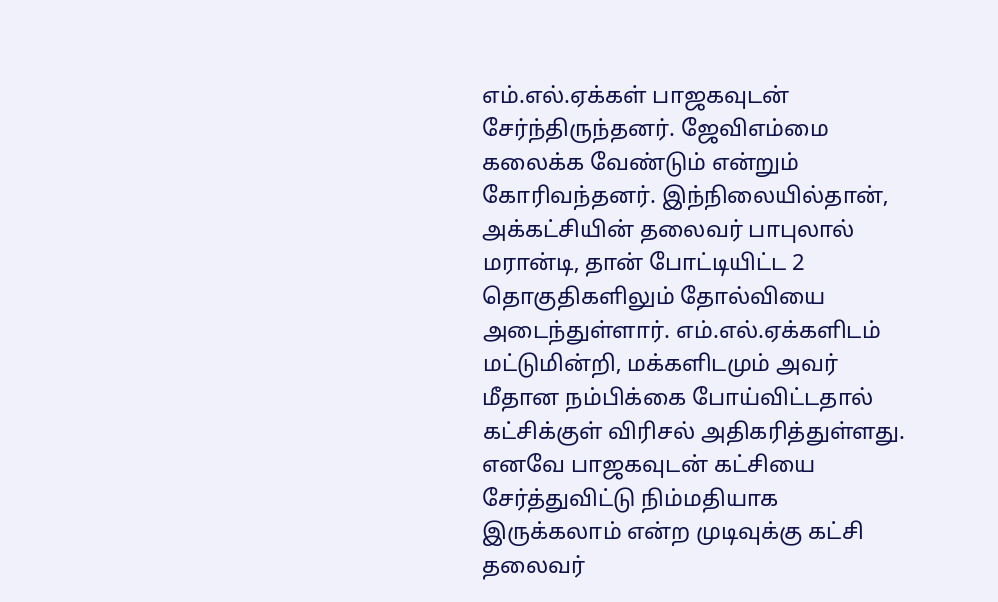எம்.எல்.ஏக்கள் பாஜகவுடன் சேர்ந்திருந்தனர். ஜேவிஎம்மை கலைக்க வேண்டும் என்றும் கோரிவந்தனர். இந்நிலையில்தான், அக்கட்சியின் தலைவர் பாபுலால் மரான்டி, தான் போட்டியிட்ட 2 தொகுதிகளிலும் தோல்வியை அடைந்துள்ளார். எம்.எல்.ஏக்களிடம் மட்டுமின்றி, மக்களிடமும் அவர் மீதான நம்பிக்கை போய்விட்டதால் கட்சிக்குள் விரிசல் அதிகரித்துள்ளது. எனவே பாஜகவுடன் கட்சியை சேர்த்துவிட்டு நிம்மதியாக இருக்கலாம் என்ற முடிவுக்கு கட்சி தலைவர்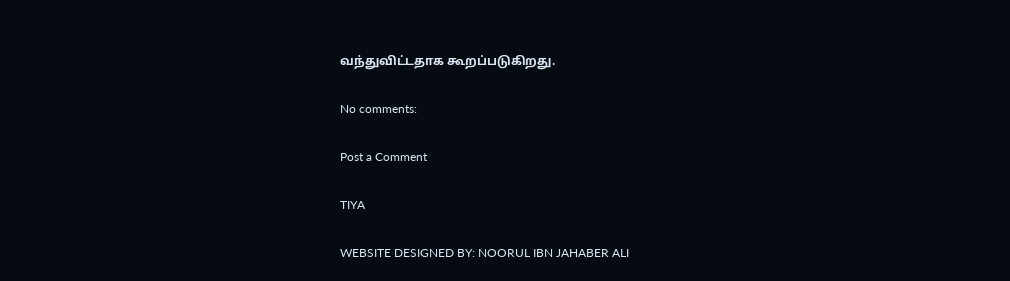வந்துவிட்டதாக கூறப்படுகிறது.

No comments:

Post a Comment

TIYA

WEBSITE DESIGNED BY: NOORUL IBN JAHABER ALI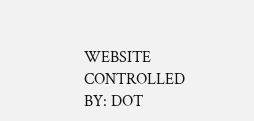WEBSITE CONTROLLED BY: DOT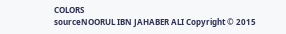COLORS
sourceNOORUL IBN JAHABER ALI Copyright © 2015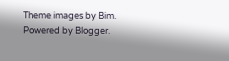Theme images by Bim. Powered by Blogger.